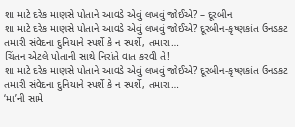શા માટે દરેક માણસે પોતાને આવડે એવું લખવું જોઈએ? – દૂરબીન
શા માટે દરેક માણસે પોતાને આવડે એવું લખવું જોઈએ? દૂરબીન-કૃષ્ણકાંત ઉનડકટ તમારી સંવેદના દુનિયાને સ્પર્શે કે ન સ્પર્શે, તમારા…
ચિંતન એટલે પોતાની સાથે નિરાંતે વાત કરવી તે!
શા માટે દરેક માણસે પોતાને આવડે એવું લખવું જોઈએ? દૂરબીન-કૃષ્ણકાંત ઉનડકટ તમારી સંવેદના દુનિયાને સ્પર્શે કે ન સ્પર્શે, તમારા…
‘મા’ની સામે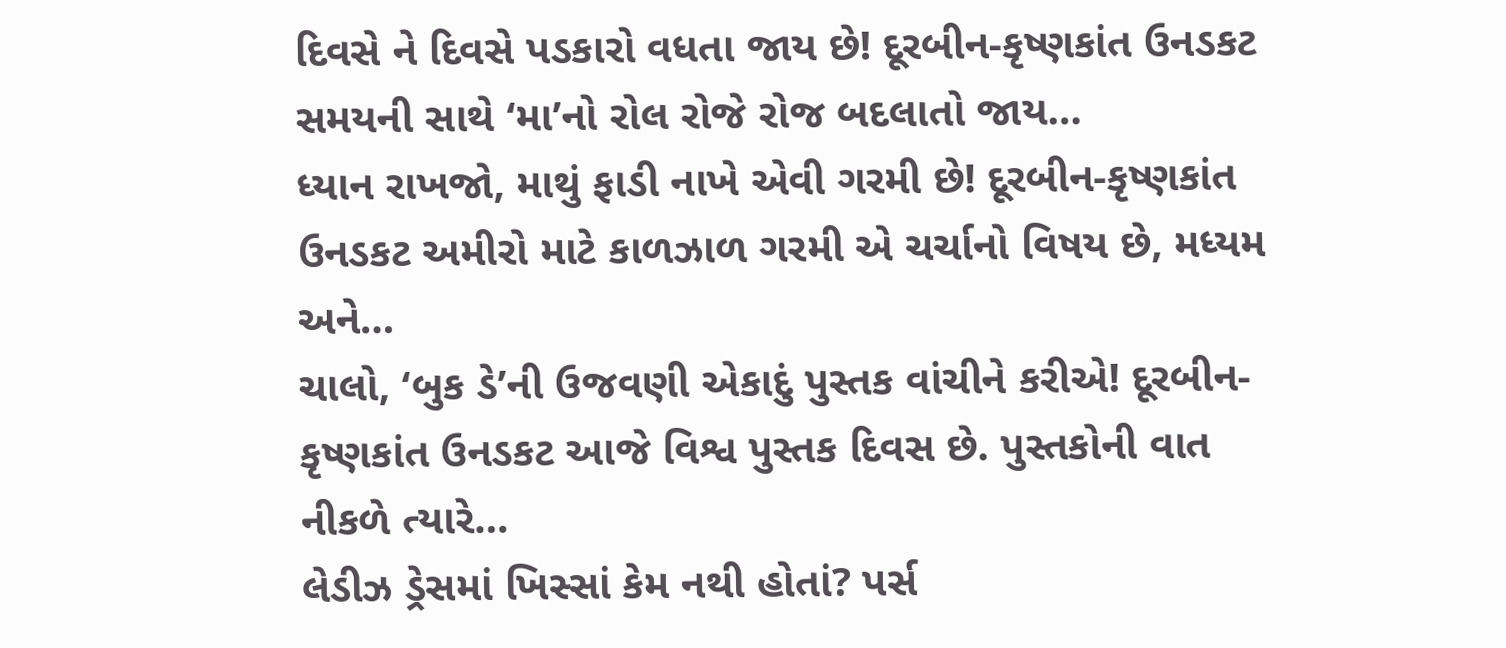દિવસે ને દિવસે પડકારો વધતા જાય છે! દૂરબીન-કૃષ્ણકાંત ઉનડકટ સમયની સાથે ‘મા’નો રોલ રોજે રોજ બદલાતો જાય…
ધ્યાન રાખજો, માથું ફાડી નાખે એવી ગરમી છે! દૂરબીન-કૃષ્ણકાંત ઉનડકટ અમીરો માટે કાળઝાળ ગરમી એ ચર્ચાનો વિષય છે, મધ્યમ અને…
ચાલો, ‘બુક ડે’ની ઉજવણી એકાદું પુસ્તક વાંચીને કરીએ! દૂરબીન-કૃષ્ણકાંત ઉનડકટ આજે વિશ્વ પુસ્તક દિવસ છે. પુસ્તકોની વાત નીકળે ત્યારે…
લેડીઝ ડ્રેસમાં ખિસ્સાં કેમ નથી હોતાં? પર્સ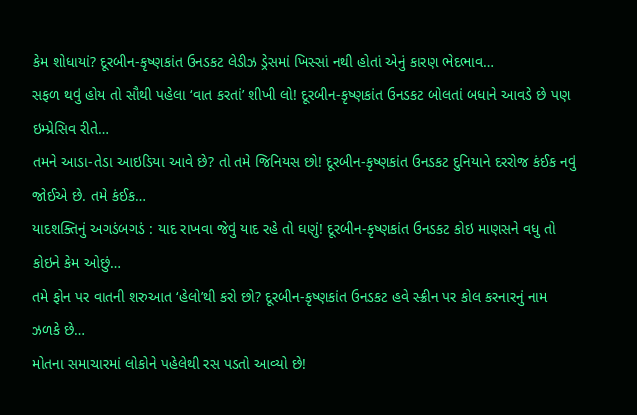કેમ શોધાયાં? દૂરબીન-કૃષ્ણકાંત ઉનડકટ લેડીઝ ડ્રેસમાં ખિસ્સાં નથી હોતાં એનું કારણ ભેદભાવ…
સફળ થવું હોય તો સૌથી પહેલા ‘વાત કરતાં’ શીખી લો! દૂરબીન-કૃષ્ણકાંત ઉનડકટ બોલતાં બધાને આવડે છે પણ ઇમ્પ્રેસિવ રીતે…
તમને આડા-તેડા આઇડિયા આવે છે? તો તમે જિનિયસ છો! દૂરબીન-કૃષ્ણકાંત ઉનડકટ દુનિયાને દરરોજ કંઈક નવું જોઈએ છે. તમે કંઈક…
યાદશક્તિનું અગડંબગડં : યાદ રાખવા જેવું યાદ રહે તો ઘણું! દૂરબીન-કૃષ્ણકાંત ઉનડકટ કોઇ માણસને વધુ તો કોઇને કેમ ઓછું…
તમે ફોન પર વાતની શરુઆત ‘હેલો’થી કરો છો? દૂરબીન-કૃષ્ણકાંત ઉનડકટ હવે સ્ક્રીન પર કોલ કરનારનું નામ ઝળકે છે…
મોતના સમાચારમાં લોકોને પહેલેથી રસ પડતો આવ્યો છે!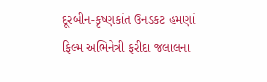દૂરબીન-કૃષ્ણકાંત ઉનડકટ હમણાં ફિલ્મ અભિનેત્રી ફરીદા જલાલના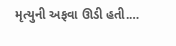મૃત્યુની અફવા ઊડી હતી.…